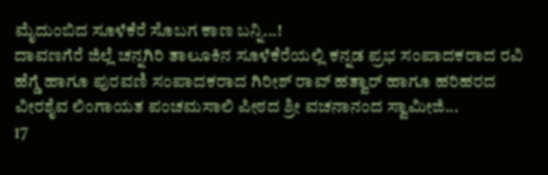ಮೈದುಂಬಿದ ಸೂಳೆಕೆರೆ ಸೊಬಗ ಕಾಣ ಬನ್ನಿ...!
ದಾವಣಗೆರೆ ಜಿಲ್ಲೆ ಚನ್ನಗಿರಿ ತಾಲೂಕಿನ ಸೂಳೆಕೆರೆಯಲ್ಲಿ ಕನ್ನಡ ಪ್ರಭ ಸಂಪಾದಕರಾದ ರವಿ ಹೆಗ್ಡೆ ಹಾಗೂ ಪುರವಣಿ ಸಂಪಾದಕರಾದ ಗಿರೀಶ್ ರಾವ್ ಹತ್ವಾರ್ ಹಾಗೂ ಹರಿಹರದ ವೀರಶೈವ ಲಿಂಗಾಯತ ಪಂಚಮಸಾಲಿ ಪೀಠದ ಶ್ರೀ ವಚನಾನಂದ ಸ್ವಾಮೀಜಿ...
17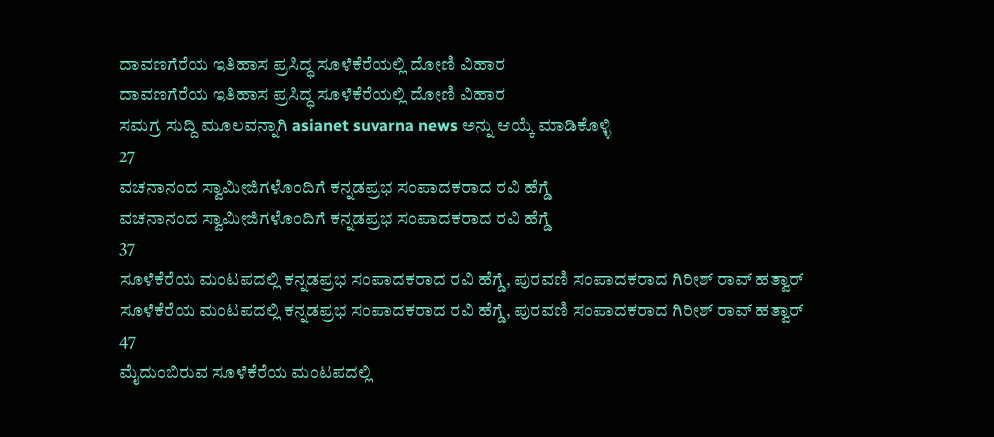ದಾವಣಗೆರೆಯ ಇತಿಹಾಸ ಪ್ರಸಿದ್ಧ ಸೂಳೆಕೆರೆಯಲ್ಲಿ ದೋಣಿ ವಿಹಾರ
ದಾವಣಗೆರೆಯ ಇತಿಹಾಸ ಪ್ರಸಿದ್ಧ ಸೂಳೆಕೆರೆಯಲ್ಲಿ ದೋಣಿ ವಿಹಾರ
ಸಮಗ್ರ ಸುದ್ದಿ ಮೂಲವನ್ನಾಗಿ asianet suvarna news ಅನ್ನು ಆಯ್ಕೆ ಮಾಡಿಕೊಳ್ಳಿ
27
ವಚನಾನಂದ ಸ್ವಾಮೀಜಿಗಳೊಂದಿಗೆ ಕನ್ನಡಪ್ರಭ ಸಂಪಾದಕರಾದ ರವಿ ಹೆಗ್ಡೆ
ವಚನಾನಂದ ಸ್ವಾಮೀಜಿಗಳೊಂದಿಗೆ ಕನ್ನಡಪ್ರಭ ಸಂಪಾದಕರಾದ ರವಿ ಹೆಗ್ಡೆ
37
ಸೂಳೆಕೆರೆಯ ಮಂಟಪದಲ್ಲಿ ಕನ್ನಡಪ್ರಭ ಸಂಪಾದಕರಾದ ರವಿ ಹೆಗ್ಡೆ, ಪುರವಣಿ ಸಂಪಾದಕರಾದ ಗಿರೀಶ್ ರಾವ್ ಹತ್ವಾರ್
ಸೂಳೆಕೆರೆಯ ಮಂಟಪದಲ್ಲಿ ಕನ್ನಡಪ್ರಭ ಸಂಪಾದಕರಾದ ರವಿ ಹೆಗ್ಡೆ, ಪುರವಣಿ ಸಂಪಾದಕರಾದ ಗಿರೀಶ್ ರಾವ್ ಹತ್ವಾರ್
47
ಮೈದುಂಬಿರುವ ಸೂಳೆಕೆರೆಯ ಮಂಟಪದಲ್ಲಿ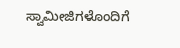ಸ್ವಾಮೀಜಿಗಳೊಂದಿಗೆ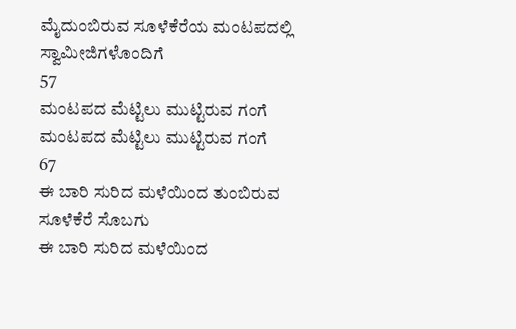ಮೈದುಂಬಿರುವ ಸೂಳೆಕೆರೆಯ ಮಂಟಪದಲ್ಲಿ ಸ್ವಾಮೀಜಿಗಳೊಂದಿಗೆ
57
ಮಂಟಪದ ಮೆಟ್ಟಿಲು ಮುಟ್ಟಿರುವ ಗಂಗೆ
ಮಂಟಪದ ಮೆಟ್ಟಿಲು ಮುಟ್ಟಿರುವ ಗಂಗೆ
67
ಈ ಬಾರಿ ಸುರಿದ ಮಳೆಯಿಂದ ತುಂಬಿರುವ ಸೂಳೆಕೆರೆ ಸೊಬಗು
ಈ ಬಾರಿ ಸುರಿದ ಮಳೆಯಿಂದ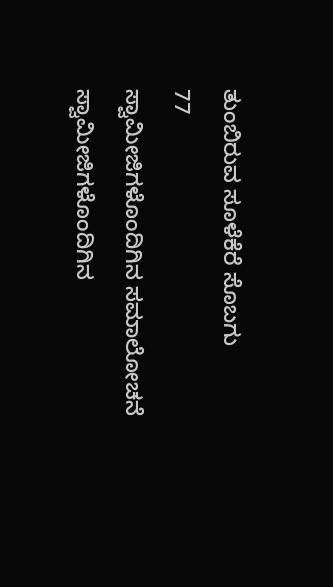ತುಂಬಿರುವ ಸೂಳೆಕೆರೆ ಸೊಬಗು
77
ಸ್ವಾಮೀಜಿಗಳೊಂದಿಗಿನ ಸಮಾಲೋಚನೆ
ಸ್ವಾಮೀಜಿಗಳೊಂದಿಗಿನ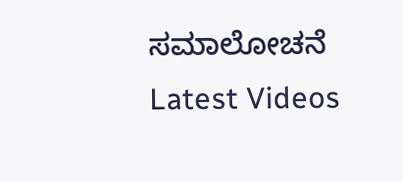ಸಮಾಲೋಚನೆ
Latest Videos